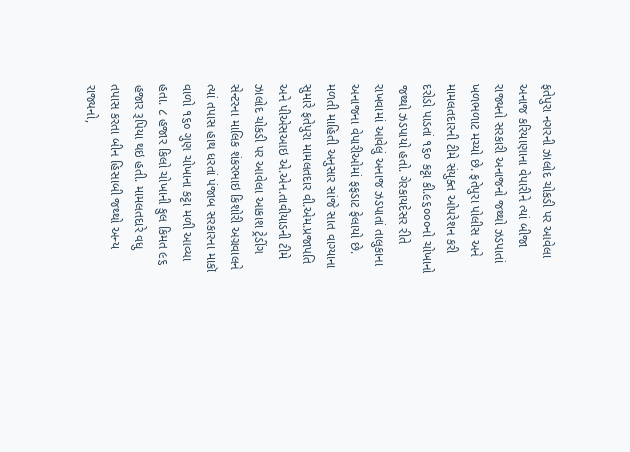ફતેપુરા નગરની ઝાલોદ ચોકડી પર આવેલા અનાજ કરિયાણાના વેપારીને ત્યાં બીજા રાજ્યનો સરકારી અનાજનો જથ્થો ઝડપાતાં ખળભળાટ મચ્યો છે. ફતેપુરા પોલીસ અને મામલતદારની ટીમે સંયુક્ત ઓપરેશન કરી દરોડો પાડતાં ૧૬૦ કટ્ટા કી.૯૬૦૦૦નો ચોખાનો જથ્થો ઝડપાયો હતો. ગેરકાયદેસર રીતે રાખવામાં આવેલું અનાજ ઝડપાતાં તાલુકાના અનાજના વેપારીઓમાં ફફડાટ ફેલાયો છે.
મળતી માહિતી અનુસાર સાંજે સાત વાગ્યાના સુમારે ફતેપુરા મામલતદાર વી.એમ.પ્રજાપતિ અને પીએસઆઇ એ.એન.તાવીયાડની ટીમે ઝાલોદ ચોકડી પર આવેલા આકાશ ટ્રેડીંગ સેન્ટરના માલિક શંકરભાઇ કિશોરી અગ્રવાલને ત્યાં તપાસ હાથ ધરતાં પંજાબ સરકારના માકૉ વાળો ૧૬૦ ગુણ ચોખાના કટ્ટા મળી આવ્યા હતા. ૮ હજાર કિલો ચોખાની કુલ કિમત ૯૬ હજાર રૂપિયા થઇ હતી. મામલતદારે વધુ તપાસ કરતા બીન હિસાબી જથ્થો અન્ય રાજ્યનો,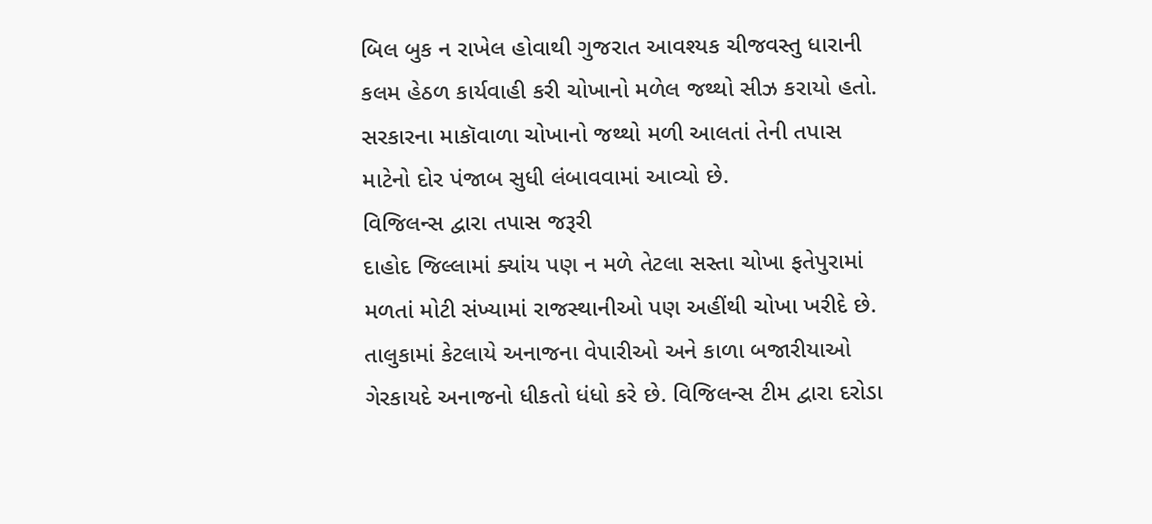બિલ બુક ન રાખેલ હોવાથી ગુજરાત આવશ્યક ચીજવસ્તુ ધારાની કલમ હેઠળ કાર્યવાહી કરી ચોખાનો મળેલ જથ્થો સીઝ કરાયો હતો. સરકારના માકૉવાળા ચોખાનો જથ્થો મળી આલતાં તેની તપાસ માટેનો દોર પંજાબ સુધી લંબાવવામાં આવ્યો છે.
વિજિલન્સ દ્વારા તપાસ જરૂરી
દાહોદ જિલ્લામાં ક્યાંય પણ ન મળે તેટલા સસ્તા ચોખા ફતેપુરામાં મળતાં મોટી સંખ્યામાં રાજસ્થાનીઓ પણ અહીંથી ચોખા ખરીદે છે. તાલુકામાં કેટલાયે અનાજના વેપારીઓ અને કાળા બજારીયાઓ ગેરકાયદે અનાજનો ધીકતો ધંધો કરે છે. વિજિલન્સ ટીમ દ્વારા દરોડા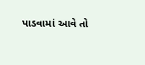પાડવામાં આવે તો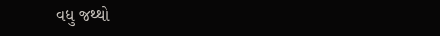વધુ જથ્થો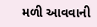મળી આવવાની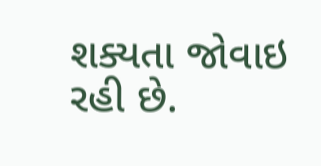શક્યતા જોવાઇ રહી છે.